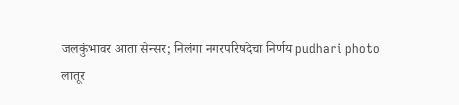जलकुंभावर आता सेन्सर; निलंगा नगरपरिषदेचा निर्णय pudhari photo
लातूर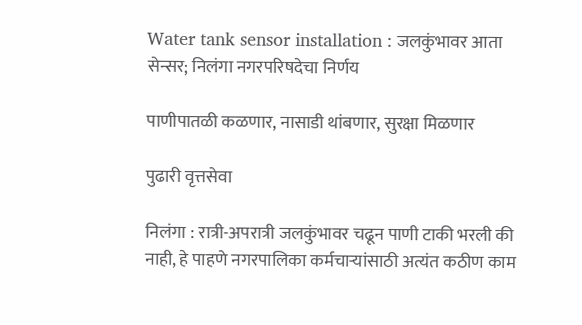Water tank sensor installation : जलकुंभावर आता सेन्सर; निलंगा नगरपरिषदेचा निर्णय

पाणीपातळी कळणार, नासाडी थांबणार, सुरक्षा मिळणार

पुढारी वृत्तसेवा

निलंगा : रात्री-अपरात्री जलकुंभावर चढून पाणी टाकी भरली की नाही, हे पाहणे नगरपालिका कर्मचाऱ्यांसाठी अत्यंत कठीण काम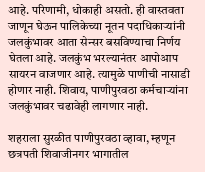आहे. परिणामी, धोकाही असतो. ही वास्तवता जाणून घेऊन पालिकेच्या नूतन पदाधिकाऱ्यांनी जलकुंभावर आता सेन्सर बसविण्याचा निर्णय घेतला आहे. जलकुंभ भरल्यानंतर आपोआप सायरन वाजणार आहे. त्यामुळे पाणीची नासाडी होणार नाही. शिवाय, पाणीपुरवठा कर्मचाऱ्यांना जलकुंभावर चढावेही लागणार नाही.

शहराला सुरळीत पाणीपुरवठा व्हावा, म्हणून छत्रपती शिवाजीनगर भागातील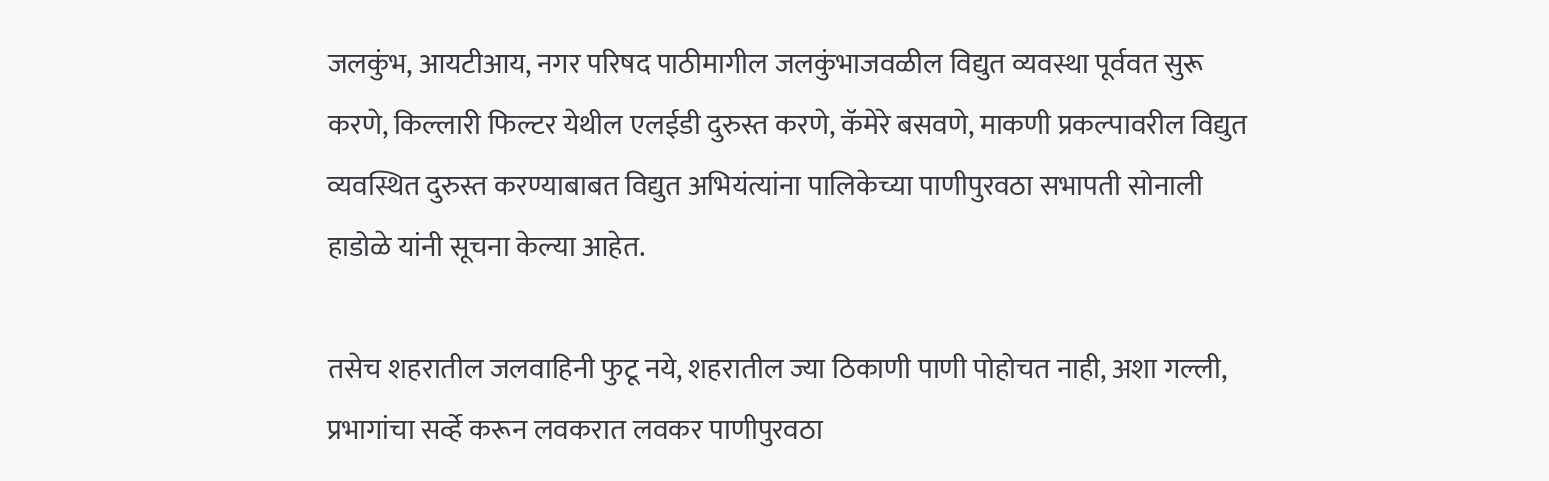जलकुंभ, आयटीआय, नगर परिषद पाठीमागील जलकुंभाजवळील विद्युत व्यवस्था पूर्ववत सुरू करणे, किल्लारी फिल्टर येथील एलईडी दुरुस्त करणे, कॅमेरे बसवणे, माकणी प्रकल्पावरील विद्युत व्यवस्थित दुरुस्त करण्याबाबत विद्युत अभियंत्यांना पालिकेच्या पाणीपुरवठा सभापती सोनाली हाडोळे यांनी सूचना केल्या आहेत.

तसेच शहरातील जलवाहिनी फुटू नये, शहरातील ज्या ठिकाणी पाणी पोहोचत नाही, अशा गल्ली, प्रभागांचा सर्व्हे करून लवकरात लवकर पाणीपुरवठा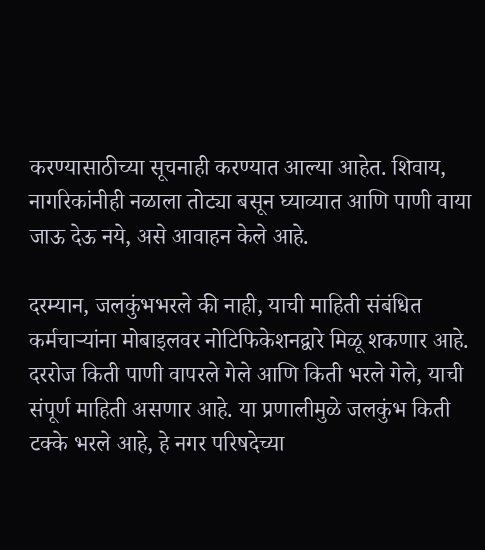करण्यासाठीच्या सूचनाही करण्यात आल्या आहेत. शिवाय, नागरिकांनीही नळाला तोट्या बसून घ्याव्यात आणि पाणी वाया जाऊ देऊ नये, असे आवाहन केले आहे.

दरम्यान, जलकुंभभरले की नाही, याची माहिती संबंधित कर्मचाऱ्यांना मोबाइलवर नोटिफिकेशनद्वारे मिळू शकणार आहे. दररोज किती पाणी वापरले गेले आणि किती भरले गेले, याची संपूर्ण माहिती असणार आहे. या प्रणालीमुळे जलकुंभ किती टक्के भरले आहे, हे नगर परिषदेच्या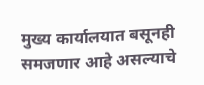मुख्य कार्यालयात बसूनही समजणार आहे असल्याचे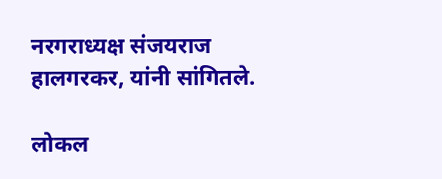नरगराध्यक्ष संजयराज हालगरकर, यांनी सांगितले.

लोकल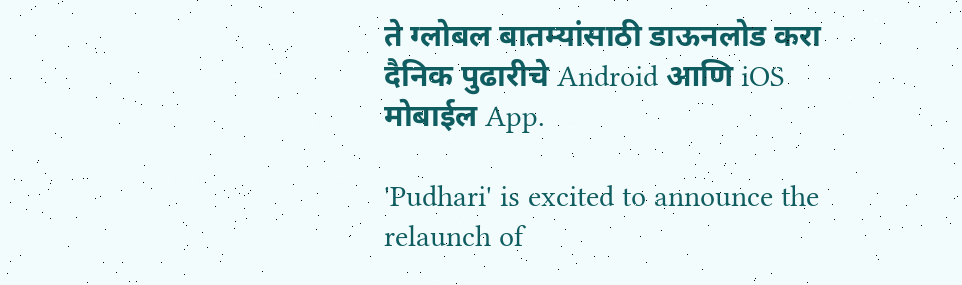ते ग्लोबल बातम्यांसाठी डाऊनलोड करा दैनिक पुढारीचे Android आणि iOS मोबाईल App.

'Pudhari' is excited to announce the relaunch of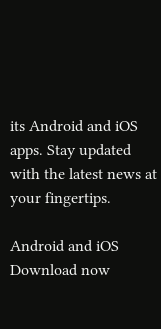its Android and iOS apps. Stay updated with the latest news at your fingertips.

Android and iOS Download now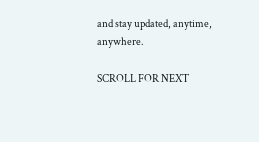and stay updated, anytime, anywhere.

SCROLL FOR NEXT